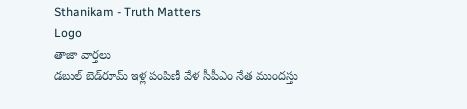Sthanikam - Truth Matters
Logo
తాజా వార్తలు
డబుల్‌ బెడ్‌రూమ్‌ ఇళ్ల పంపిణీ వేళ సీపీఎం నేత ముందస్తు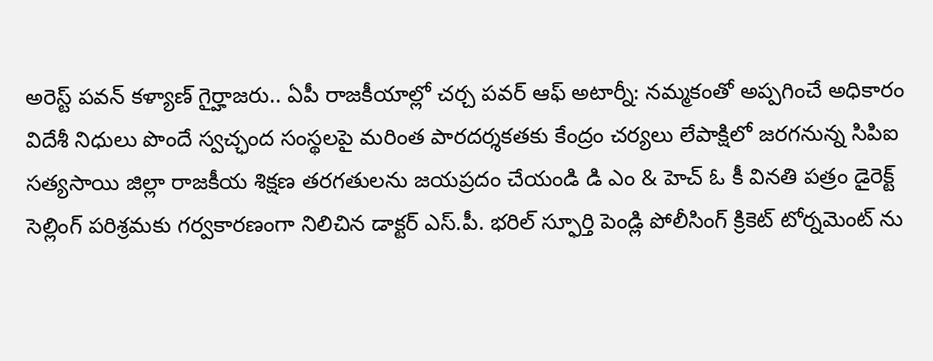అరెస్ట్ పవన్ కళ్యాణ్ గైర్హాజరు.. ఏపీ రాజకీయాల్లో చర్చ పవర్ ఆఫ్ అటార్నీ: నమ్మకంతో అప్పగించే అధికారం విదేశీ నిధులు పొందే స్వచ్ఛంద సంస్థలపై మరింత పారదర్శకతకు కేంద్రం చర్యలు లేపాక్షిలో జరగనున్న సిపిఐ సత్యసాయి జిల్లా రాజకీయ శిక్షణ తరగతులను జయప్రదం చేయండి డి ఎం & హెచ్ ఓ కీ వినతి పత్రం డైరెక్ట్ సెల్లింగ్ పరిశ్రమకు గర్వకారణంగా నిలిచిన డాక్టర్ ఎస్.పీ. భరిల్ స్ఫూర్తి పెండ్లి పోలీసింగ్ క్రికెట్ టోర్నమెంట్ ను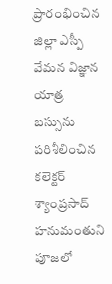ప్రారంభించిన జిల్లా ఎస్పీ వేమన విజ్ఞాన యాత్ర బస్సును పరిశీలించిన కలెక్టర్ శ్యాంప్రసాద్ హనుమంతుని పూజలో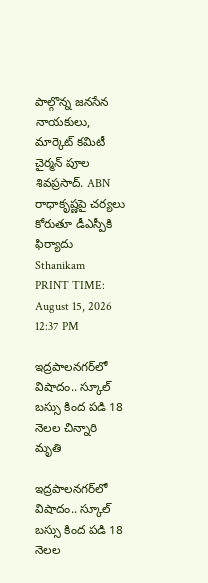పాల్గొన్న జనసేన నాయకులు, మార్కెట్ కమిటీ చైర్మన్ పూల శివప్రసాద్. ABN రాధాకృష్ణపై చర్యలు కోరుతూ డీఎస్పీకి ఫిర్యాదు
Sthanikam
PRINT TIME: August 15, 2026 12:37 PM

ఇద్రపాలనగర్‌లో విషాదం.. స్కూల్ బస్సు కింద పడి 18 నెలల చిన్నారి మృతి

ఇద్రపాలనగర్‌లో విషాదం.. స్కూల్ బస్సు కింద పడి 18 నెలల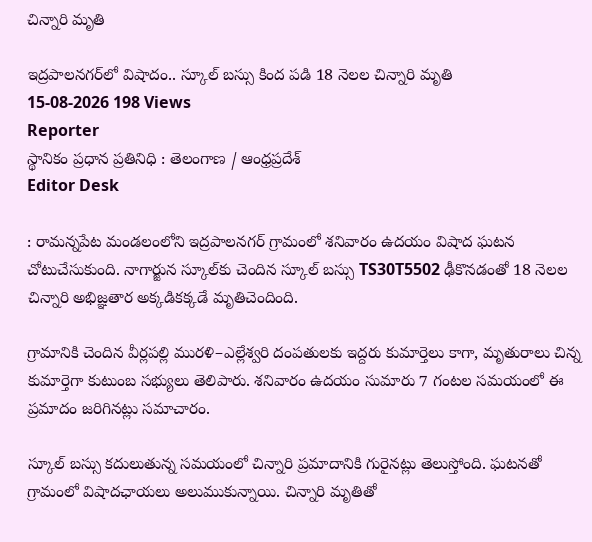చిన్నారి మృతి

ఇద్రపాలనగర్‌లో విషాదం.. స్కూల్ బస్సు కింద పడి 18 నెలల చిన్నారి మృతి
15-08-2026 198 Views
Reporter
స్థానికం ప్రధాన ప్రతినిధి : తెలంగాణ / ఆంధ్రప్రదేశ్
Editor Desk

: రామన్నపేట మండలంలోని ఇద్రపాలనగర్ గ్రామంలో శనివారం ఉదయం విషాద ఘటన చోటుచేసుకుంది. నాగార్జున స్కూల్‌కు చెందిన స్కూల్ బస్సు TS30T5502 ఢీకొనడంతో 18 నెలల చిన్నారి అభిజ్ఞతార అక్కడికక్కడే మృతిచెందింది.

గ్రామానికి చెందిన వీర్లపల్లి మురళి–ఎల్లేశ్వరి దంపతులకు ఇద్దరు కుమార్తెలు కాగా, మృతురాలు చిన్న కుమార్తెగా కుటుంబ సభ్యులు తెలిపారు. శనివారం ఉదయం సుమారు 7 గంటల సమయంలో ఈ ప్రమాదం జరిగినట్లు సమాచారం.

స్కూల్ బస్సు కదులుతున్న సమయంలో చిన్నారి ప్రమాదానికి గురైనట్లు తెలుస్తోంది. ఘటనతో గ్రామంలో విషాదఛాయలు అలుముకున్నాయి. చిన్నారి మృతితో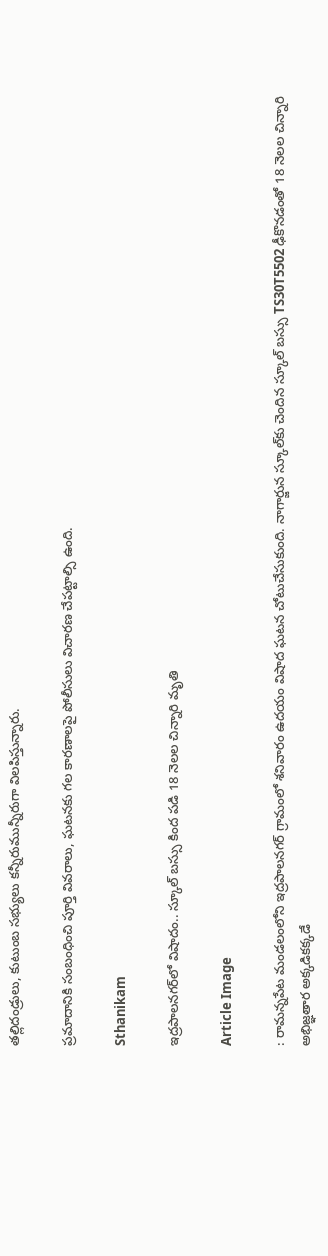తల్లిదండ్రులు, కుటుంబ సభ్యులు కన్నీరుమున్నీరుగా విలపిస్తున్నారు.

ప్రమాదానికి సంబంధించి పూర్తి వివరాలు, ఘటనకు గల కారణాలపై పోలీసులు విచారణ చేపట్టాల్సి ఉంది.

Sthanikam

ఇద్రపాలనగర్‌లో విషాదం.. స్కూల్ బస్సు కింద పడి 18 నెలల చిన్నారి మృతి

Article Image

: రామన్నపేట మండలంలోని ఇద్రపాలనగర్ గ్రామంలో శనివారం ఉదయం విషాద ఘటన చోటుచేసుకుంది. నాగార్జున స్కూల్‌కు చెందిన స్కూల్ బస్సు TS30T5502 ఢీకొనడంతో 18 నెలల చిన్నారి అభిజ్ఞతార అక్కడికక్కడే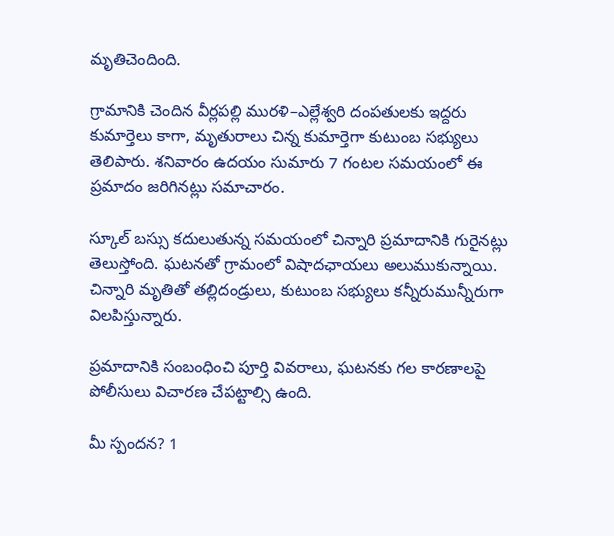మృతిచెందింది.

గ్రామానికి చెందిన వీర్లపల్లి మురళి–ఎల్లేశ్వరి దంపతులకు ఇద్దరు కుమార్తెలు కాగా, మృతురాలు చిన్న కుమార్తెగా కుటుంబ సభ్యులు తెలిపారు. శనివారం ఉదయం సుమారు 7 గంటల సమయంలో ఈ ప్రమాదం జరిగినట్లు సమాచారం.

స్కూల్ బస్సు కదులుతున్న సమయంలో చిన్నారి ప్రమాదానికి గురైనట్లు తెలుస్తోంది. ఘటనతో గ్రామంలో విషాదఛాయలు అలుముకున్నాయి. చిన్నారి మృతితో తల్లిదండ్రులు, కుటుంబ సభ్యులు కన్నీరుమున్నీరుగా విలపిస్తున్నారు.

ప్రమాదానికి సంబంధించి పూర్తి వివరాలు, ఘటనకు గల కారణాలపై పోలీసులు విచారణ చేపట్టాల్సి ఉంది.

మీ స్పందన? 1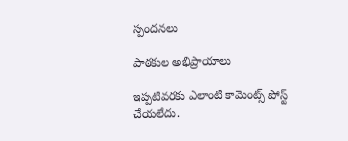స్పందనలు

పాఠకుల అభిప్రాయాలు

ఇప్పటివరకు ఎలాంటి కామెంట్స్ పోస్ట్ చేయలేదు.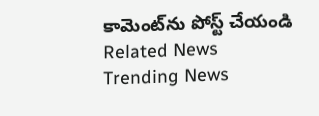కామెంట్‌ను పోస్ట్ చేయండి
Related News
Trending News